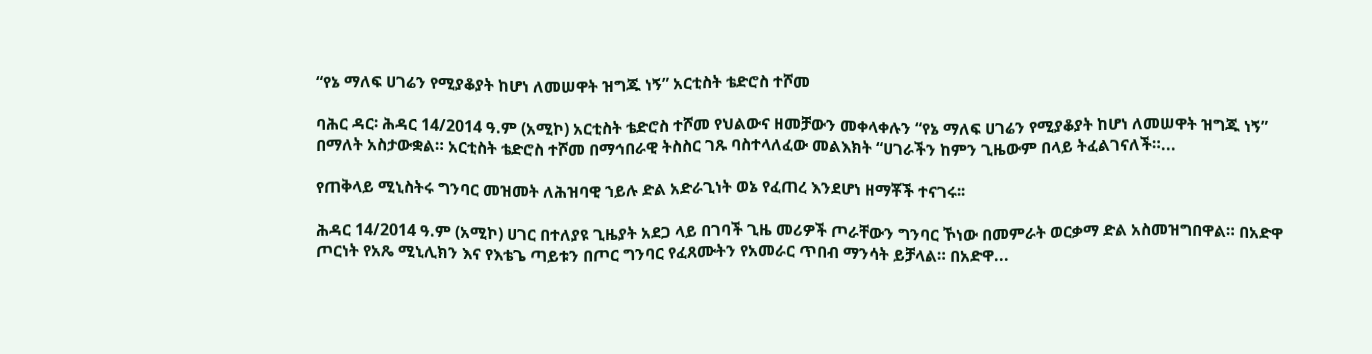“የኔ ማለፍ ሀገሬን የሚያቆያት ከሆነ ለመሠዋት ዝግጁ ነኝ” አርቲስት ቴድሮስ ተሾመ

ባሕር ዳር፡ ሕዳር 14/2014 ዓ.ም (አሚኮ) አርቲስት ቴድሮስ ተሾመ የህልውና ዘመቻውን መቀላቀሉን “የኔ ማለፍ ሀገሬን የሚያቆያት ከሆነ ለመሠዋት ዝግጁ ነኝ” በማለት አስታውቋል። አርቲስት ቴድሮስ ተሾመ በማኅበራዊ ትስስር ገጹ ባስተላለፈው መልእክት “ሀገራችን ከምን ጊዜውም በላይ ትፈልገናለች።...

የጠቅላይ ሚኒስትሩ ግንባር መዝመት ለሕዝባዊ ኀይሉ ድል አድራጊነት ወኔ የፈጠረ እንደሆነ ዘማቾች ተናገሩ፡፡

ሕዳር 14/2014 ዓ.ም (አሚኮ) ሀገር በተለያዩ ጊዜያት አደጋ ላይ በገባች ጊዜ መሪዎች ጦራቸውን ግንባር ኾነው በመምራት ወርቃማ ድል አስመዝግበዋል። በአድዋ ጦርነት የአጼ ሚኒሊክን እና የእቴጌ ጣይቱን በጦር ግንባር የፈጸሙትን የአመራር ጥበብ ማንሳት ይቻላል። በአድዋ...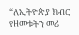“ለኢትዮጵያ ክብር የዘመቱትን መሪ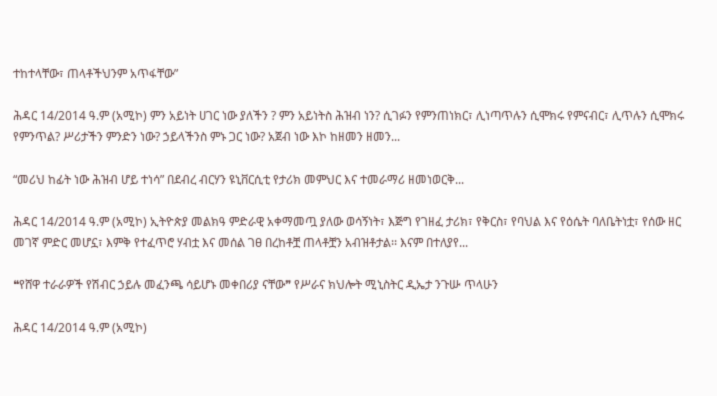ተከተላቸው፣ ጠላቶችህንም አጥፋቸው”

ሕዳር 14/2014 ዓ.ም (አሚኮ) ምን አይነት ሀገር ነው ያለችን ? ምን አይነትስ ሕዝብ ነን? ሲገፉን የምንጠነክር፣ ሊነጣጥሉን ሲሞክሩ የምናብር፣ ሊጥሉን ሲሞክሩ የምንጥል? ሥሪታችን ምንድን ነው? ኃይላችንስ ምኑ ጋር ነው? አጀብ ነው እኮ ከዘመን ዘመን...

“መሪህ ከፊት ነው ሕዝብ ሆይ ተነሳ” በደብረ ብርሃን ዩኒቨርሲቲ የታሪክ መምህር እና ተመራማሪ ዘመነወርቅ...

ሕዳር 14/2014 ዓ.ም (አሚኮ) ኢትዮጵያ መልክዓ ምድራዊ አቀማመጧ ያለው ወሳኝነት፣ እጅግ የገዘፈ ታሪክ፣ የቅርስ፣ የባህል እና የዕሴት ባለቤትነቷ፣ የሰው ዘር መገኛ ምድር መሆኗ፣ እምቅ የተፈጥሮ ሃብቷ እና መሰል ገፀ በረከቶቿ ጠላቶቿን አብዝቶታል፡፡ እናም በተለያየ...

❝የሸዋ ተራራዎች የሽብር ኃይሉ መፈንጫ ሳይሆኑ መቀበሪያ ናቸው❞ የሥራና ክህሎት ሚኒስትር ዲኤታ ንጉሡ ጥላሁን

ሕዳር 14/2014 ዓ.ም (አሚኮ)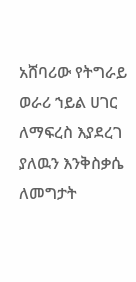አሸባሪው የትግራይ ወራሪ ኀይል ሀገር ለማፍረስ እያደረገ ያለዉን እንቅስቃሴ ለመግታት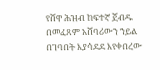የሸዋ ሕዝብ ከፍተኛ ጀብዱ በመፈጸም አሸባሪውን ኀይል በገባበት እያሳደደ እየቀበረው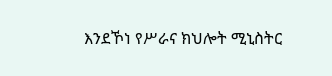እንደኾነ የሥራና ክህሎት ሚኒስትር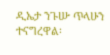ዲኤታ ንጉሡ ጥላሁን ተናግረዋል፡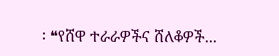፡ ❝የሸዋ ተራራዎችና ሸለቆዎች...